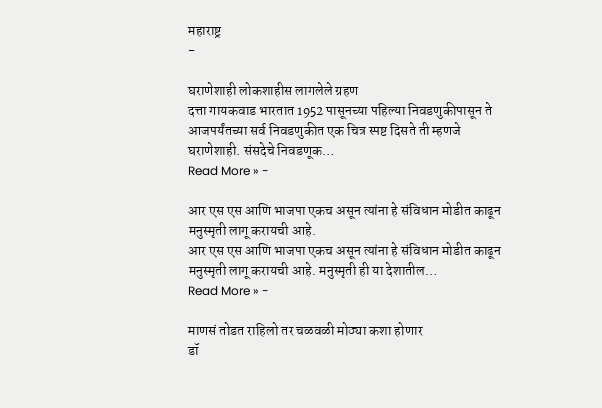महाराष्ट्र
-

घराणेशाही लोकशाहीस लागलेले ग्रहण
दत्ता गायकवाड भारतात 1952 पासूनच्या पहिल्या निवडणुकीपासून ते आजपर्यंतच्या सर्व निवडणुकीत एक चित्र स्पष्ट दिसते ती म्हणजे घराणेशाही. संसदेचे निवडणूक…
Read More » -

आर एस एस आणि भाजपा एकच असून त्यांना हे संविधान मोडीत काढून मनुस्मृती लागू करायची आहे.
आर एस एस आणि भाजपा एकच असून त्यांना हे संविधान मोडीत काढून मनुस्मृती लागू करायची आहे. मनुस्मृती ही या देशातील…
Read More » -

माणसं तोडत राहिलो तर चळवळी मोठ्या कशा होणार
डॉ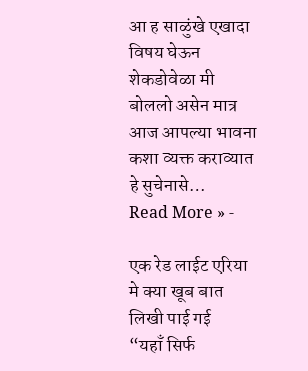आ ह साळुंखे एखादा विषय घेऊन शेकडोवेळा मी बोललो असेन मात्र आज आपल्या भावना कशा व्यक्त कराव्यात हे सुचेनासे…
Read More » -

एक रेड लाईट एरिया मे क्या खूब बात लिखी पाई गई
“यहाँ सिर्फ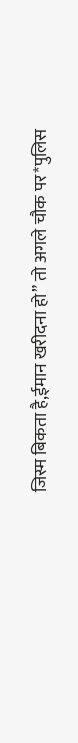जिस्म बिकता है,ईमान खरीदना हो” तो अगले चौक पर*पुलिस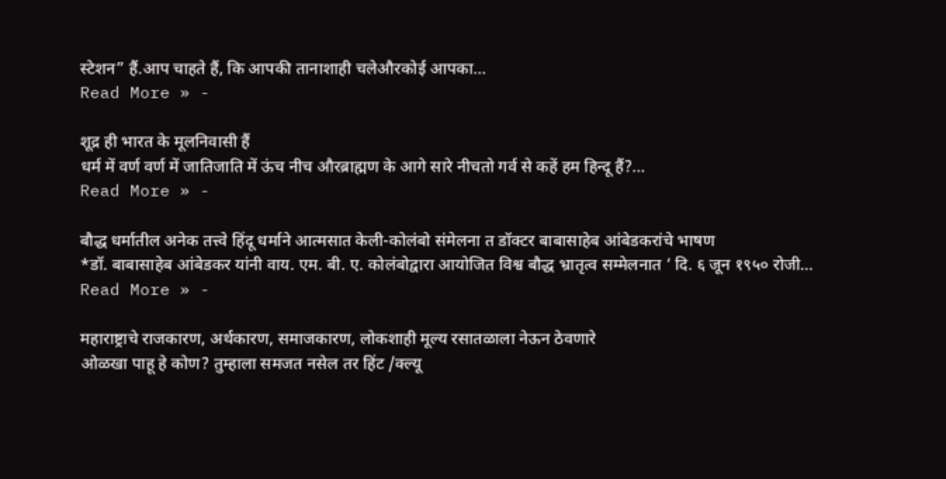स्टेशन” हैं.आप चाहते हैं, कि आपकी तानाशाही चलेऔरकोई आपका…
Read More » -

शूद्र ही भारत के मूलनिवासी हैं
धर्म में वर्ण वर्ण में जातिजाति में ऊंच नीच औरब्राह्मण के आगे सारे नीचतो गर्व से कहें हम हिन्दू हैं?…
Read More » -

बौद्ध धर्मातील अनेक तत्त्वे हिंदू धर्माने आत्मसात केली-कोलंबो संमेलना त डॉक्टर बाबासाहेब आंबेडकरांचे भाषण
*डॉ. बाबासाहेब आंबेडकर यांनी वाय. एम. बी. ए. कोलंबोद्वारा आयोजित विश्व बौद्ध भ्रातृत्व सम्मेलनात ‘ दि. ६ जून १९५० रोजी…
Read More » -

महाराष्ट्राचे राजकारण, अर्थकारण, समाजकारण, लोकशाही मूल्य रसातळाला नेऊन ठेवणारे
ओळखा पाहू हे कोण? तुम्हाला समजत नसेल तर हिंट /क्ल्यू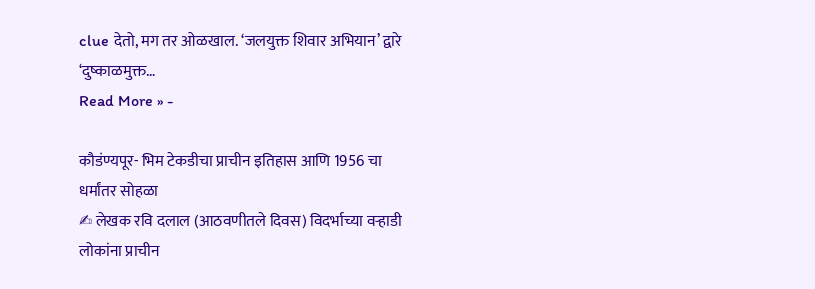clue देतो, मग तर ओळखाल. ‘जलयुक्त शिवार अभियान’ द्वारे ‘दुष्काळमुक्त…
Read More » -

कौडंण्यपूर- भिम टेकडीचा प्राचीन इतिहास आणि 1956 चा धर्मांतर सोहळा
✍ लेखक रवि दलाल (आठवणीतले दिवस) विदर्भाच्या वऱ्हाडी लोकांना प्राचीन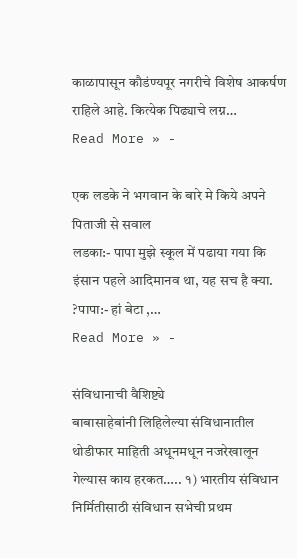काळापासून कौडंण्यपूर नगरीचे विशेष आकर्षण राहिले आहे. कित्येक पिढ्याचे लग्न…
Read More » -

एक लडके ने भगवान के बारे मे किये अपने पिताजी से सवाल
लडका:- पापा मुझे स्कूल में पढाया गया कि इंसान पहले आदिमानव था, यह सच है क्या. ?पापा:- हां बेटा ,…
Read More » -

संविधानाची वैशिष्ट्ये
बाबासाहेबांनी लिहिलेल्या संविधानातील थोडीफार माहिती अधूनमधून नजरेखालून गेल्यास काय हरकत….. १) भारतीय संविधान निर्मितीसाठी संविधान सभेची प्रथम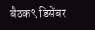बैठक९ डिसेंबर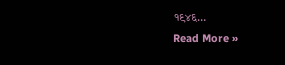१९४६…
Read More »